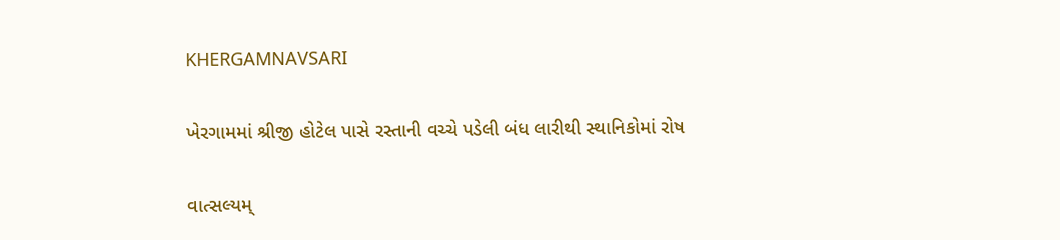KHERGAMNAVSARI

ખેરગામમાં શ્રીજી હોટેલ પાસે રસ્તાની વચ્ચે પડેલી બંધ લારીથી સ્થાનિકોમાં રોષ

વાત્સલ્યમ્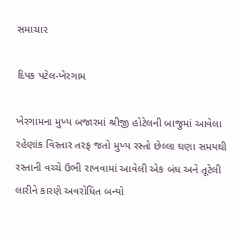સમાચાર

દિપક પટેલ-ખેરગામ

ખેરગામના મુખ્ય બજારમાં શ્રીજી હોટેલની બાજુમાં આવેલા રહેણાંક વિસ્તાર તરફ જતો મુખ્ય રસ્તો છેલ્લા ઘણા સમયથી રસ્તાની વચ્ચે ઉભી રાખવામાં આવેલી એક બંધ અને તૂટેલી લારીને કારણે અવરોધિત બન્યો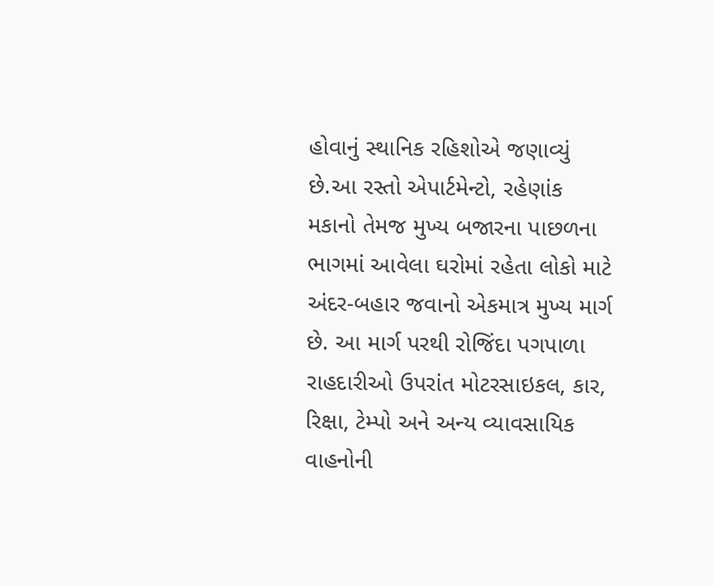હોવાનું સ્થાનિક રહિશોએ જણાવ્યું છે.આ રસ્તો એપાર્ટમેન્ટો, રહેણાંક મકાનો તેમજ મુખ્ય બજારના પાછળના ભાગમાં આવેલા ઘરોમાં રહેતા લોકો માટે અંદર-બહાર જવાનો એકમાત્ર મુખ્ય માર્ગ છે. આ માર્ગ પરથી રોજિંદા પગપાળા રાહદારીઓ ઉપરાંત મોટરસાઇકલ, કાર, રિક્ષા, ટેમ્પો અને અન્ય વ્યાવસાયિક વાહનોની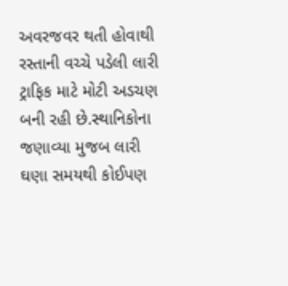અવરજવર થતી હોવાથી રસ્તાની વચ્ચે પડેલી લારી ટ્રાફિક માટે મોટી અડચણ બની રહી છે.સ્થાનિકોના જણાવ્યા મુજબ લારી ઘણા સમયથી કોઈપણ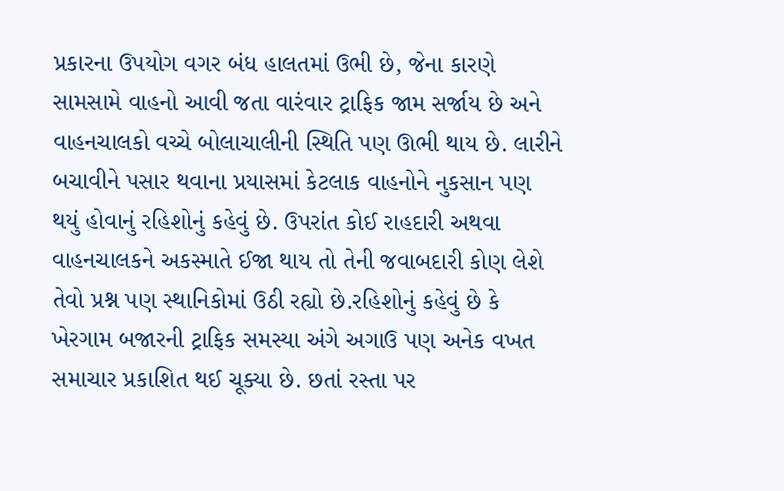પ્રકારના ઉપયોગ વગર બંધ હાલતમાં ઉભી છે, જેના કારણે સામસામે વાહનો આવી જતા વારંવાર ટ્રાફિક જામ સર્જાય છે અને વાહનચાલકો વચ્ચે બોલાચાલીની સ્થિતિ પણ ઊભી થાય છે. લારીને બચાવીને પસાર થવાના પ્રયાસમાં કેટલાક વાહનોને નુકસાન પણ થયું હોવાનું રહિશોનું કહેવું છે. ઉપરાંત કોઈ રાહદારી અથવા વાહનચાલકને અકસ્માતે ઈજા થાય તો તેની જવાબદારી કોણ લેશે તેવો પ્રશ્ન પણ સ્થાનિકોમાં ઉઠી રહ્યો છે.રહિશોનું કહેવું છે કે ખેરગામ બજારની ટ્રાફિક સમસ્યા અંગે અગાઉ પણ અનેક વખત સમાચાર પ્રકાશિત થઈ ચૂક્યા છે. છતાં રસ્તા પર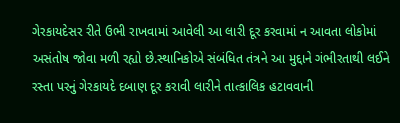ગેરકાયદેસર રીતે ઉભી રાખવામાં આવેલી આ લારી દૂર કરવામાં ન આવતા લોકોમાં અસંતોષ જોવા મળી રહ્યો છે.સ્થાનિકોએ સંબંધિત તંત્રને આ મુદ્દાને ગંભીરતાથી લઈને રસ્તા પરનું ગેરકાયદે દબાણ દૂર કરાવી લારીને તાત્કાલિક હટાવવાની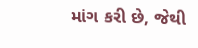માંગ કરી છે, જેથી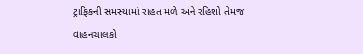ટ્રાફિકની સમસ્યામાં રાહત મળે અને રહિશો તેમજ વાહનચાલકો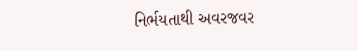નિર્ભયતાથી અવરજવર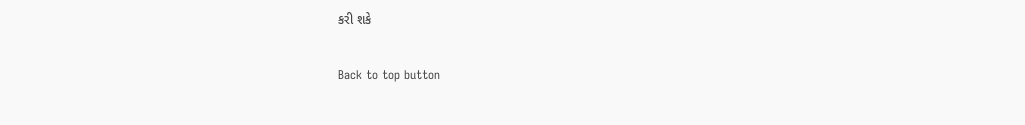કરી શકે

Back to top button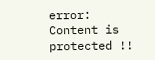error: Content is protected !!